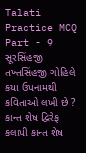Talati Practice MCQ Part - 9 સૂરસિંહજી તખ્તસિંહજી ગોહિલે કયા ઉપનામથી કવિતાઓ લખી છે ? કાન્ત શેષ દ્વિરેફ કલાપી કાન્ત શેષ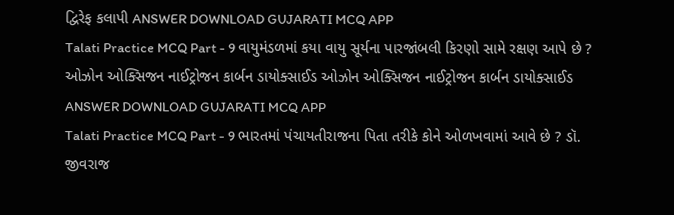દ્વિરેફ કલાપી ANSWER DOWNLOAD GUJARATI MCQ APP
Talati Practice MCQ Part - 9 વાયુમંડળમાં કયા વાયુ સૂર્યના પારજાંબલી કિરણો સામે રક્ષણ આપે છે ? ઓઝોન ઓક્સિજન નાઈટ્રોજન કાર્બન ડાયોક્સાઈડ ઓઝોન ઓક્સિજન નાઈટ્રોજન કાર્બન ડાયોક્સાઈડ ANSWER DOWNLOAD GUJARATI MCQ APP
Talati Practice MCQ Part - 9 ભારતમાં પંચાયતીરાજના પિતા તરીકે કોને ઓળખવામાં આવે છે ? ડૉ. જીવરાજ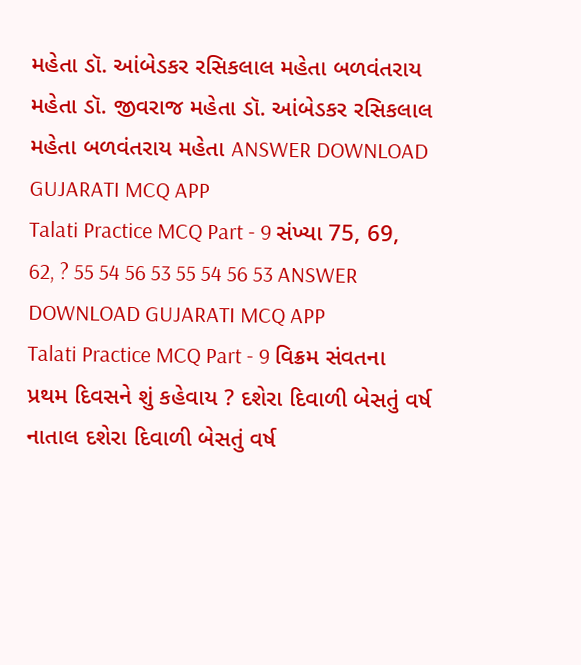મહેતા ડૉ. આંબેડકર રસિકલાલ મહેતા બળવંતરાય મહેતા ડૉ. જીવરાજ મહેતા ડૉ. આંબેડકર રસિકલાલ મહેતા બળવંતરાય મહેતા ANSWER DOWNLOAD GUJARATI MCQ APP
Talati Practice MCQ Part - 9 સંખ્યા 75, 69, 62, ? 55 54 56 53 55 54 56 53 ANSWER DOWNLOAD GUJARATI MCQ APP
Talati Practice MCQ Part - 9 વિક્રમ સંવતના પ્રથમ દિવસને શું કહેવાય ? દશેરા દિવાળી બેસતું વર્ષ નાતાલ દશેરા દિવાળી બેસતું વર્ષ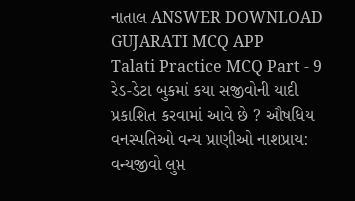નાતાલ ANSWER DOWNLOAD GUJARATI MCQ APP
Talati Practice MCQ Part - 9 રેડ-ડેટા બુકમાં કયા સજીવોની યાદી પ્રકાશિત કરવામાં આવે છે ? ઔષધિય વનસ્પતિઓ વન્ય પ્રાણીઓ નાશપ્રાય: વન્યજીવો લુપ્ત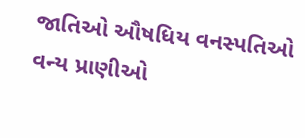જાતિઓ ઔષધિય વનસ્પતિઓ વન્ય પ્રાણીઓ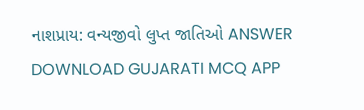નાશપ્રાય: વન્યજીવો લુપ્ત જાતિઓ ANSWER DOWNLOAD GUJARATI MCQ APP